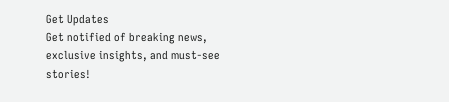Get Updates
Get notified of breaking news, exclusive insights, and must-see stories!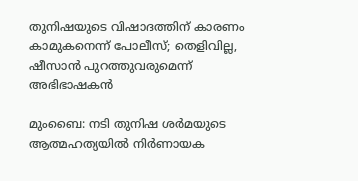തുനിഷയുടെ വിഷാദത്തിന് കാരണം കാമുകനെന്ന് പോലീസ്; തെളിവില്ല, ഷീസാന്‍ പുറത്തുവരുമെന്ന് അഭിഭാഷകന്‍

മുംബൈ: നടി തുനിഷ ശര്‍മയുടെ ആത്മഹത്യയില്‍ നിര്‍ണായക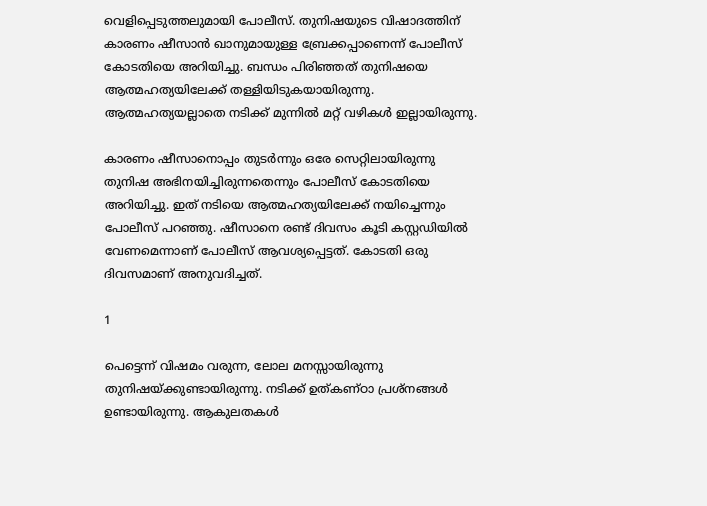വെളിപ്പെടുത്തലുമായി പോലീസ്. തുനിഷയുടെ വിഷാദത്തിന് കാരണം ഷീസാന്‍ ഖാനുമായുള്ള ബ്രേക്കപ്പാണെന്ന് പോലീസ് കോടതിയെ അറിയിച്ചു. ബന്ധം പിരിഞ്ഞത് തുനിഷയെ ആത്മഹത്യയിലേക്ക് തള്ളിയിടുകയായിരുന്നു. ആത്മഹത്യയല്ലാതെ നടിക്ക് മുന്നില്‍ മറ്റ് വഴികള്‍ ഇല്ലായിരുന്നു.

കാരണം ഷീസാനൊപ്പം തുടര്‍ന്നും ഒരേ സെറ്റിലായിരുന്നു തുനിഷ അഭിനയിച്ചിരുന്നതെന്നും പോലീസ് കോടതിയെ അറിയിച്ചു. ഇത് നടിയെ ആത്മഹത്യയിലേക്ക് നയിച്ചെന്നും പോലീസ് പറഞ്ഞു. ഷീസാനെ രണ്ട് ദിവസം കൂടി കസ്റ്റഡിയില്‍ വേണമെന്നാണ് പോലീസ് ആവശ്യപ്പെട്ടത്. കോടതി ഒരു ദിവസമാണ് അനുവദിച്ചത്.

1

പെട്ടെന്ന് വിഷമം വരുന്ന, ലോല മനസ്സായിരുന്നു തുനിഷയ്ക്കുണ്ടായിരുന്നു. നടിക്ക് ഉത്കണ്ഠാ പ്രശ്‌നങ്ങള്‍ ഉണ്ടായിരുന്നു. ആകുലതകള്‍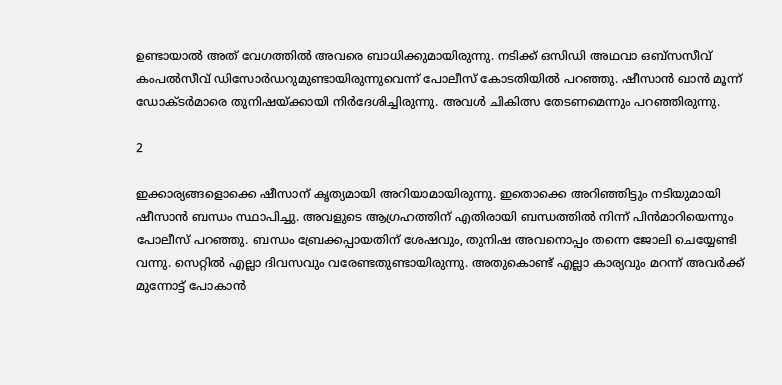ഉണ്ടായാല്‍ അത് വേഗത്തില്‍ അവരെ ബാധിക്കുമായിരുന്നു. നടിക്ക് ഒസിഡി അഥവാ ഒബ്‌സസീവ് കംപല്‍സീവ് ഡിസോര്‍ഡറുമുണ്ടായിരുന്നുവെന്ന് പോലീസ് കോടതിയില്‍ പറഞ്ഞു. ഷീസാന്‍ ഖാന്‍ മൂന്ന് ഡോക്ടര്‍മാരെ തുനിഷയ്ക്കായി നിര്‍ദേശിച്ചിരുന്നു. അവള്‍ ചികിത്സ തേടണമെന്നും പറഞ്ഞിരുന്നു.

2

ഇക്കാര്യങ്ങളൊക്കെ ഷീസാന് കൃത്യമായി അറിയാമായിരുന്നു. ഇതൊക്കെ അറിഞ്ഞിട്ടും നടിയുമായി ഷീസാന്‍ ബന്ധം സ്ഥാപിച്ചു. അവളുടെ ആഗ്രഹത്തിന് എതിരായി ബന്ധത്തില്‍ നിന്ന് പിന്‍മാറിയെന്നും പോലീസ് പറഞ്ഞു. ബന്ധം ബ്രേക്കപ്പായതിന് ശേഷവും, തുനിഷ അവനൊപ്പം തന്നെ ജോലി ചെയ്യേണ്ടി വന്നു. സെറ്റില്‍ എല്ലാ ദിവസവും വരേണ്ടതുണ്ടായിരുന്നു. അതുകൊണ്ട് എല്ലാ കാര്യവും മറന്ന് അവര്‍ക്ക് മുന്നോട്ട് പോകാന്‍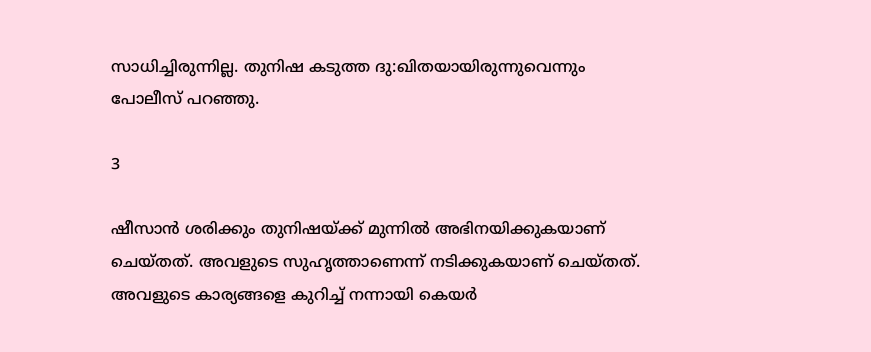സാധിച്ചിരുന്നില്ല. തുനിഷ കടുത്ത ദു:ഖിതയായിരുന്നുവെന്നും പോലീസ് പറഞ്ഞു.

3

ഷീസാന്‍ ശരിക്കും തുനിഷയ്ക്ക് മുന്നില്‍ അഭിനയിക്കുകയാണ് ചെയ്തത്. അവളുടെ സുഹൃത്താണെന്ന് നടിക്കുകയാണ് ചെയ്തത്. അവളുടെ കാര്യങ്ങളെ കുറിച്ച് നന്നായി കെയര്‍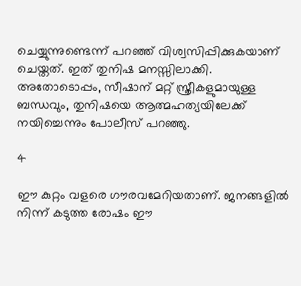ചെയ്യുന്നുണ്ടെന്ന് പറഞ്ഞ് വിശ്വസിപ്പിക്കുകയാണ് ചെയ്തത്. ഇത് തുനിഷ മനസ്സിലാക്കി. അതോടൊപ്പം, സീഷാന് മറ്റ് സ്ത്രീകളുമായുള്ള ബന്ധവും, തുനിഷയെ ആത്മഹത്യയിലേക്ക് നയിച്ചെന്നും പോലീസ് പറഞ്ഞു.

4

ഈ കുറ്റം വളരെ ഗൗരവമേറിയതാണ്. ജനങ്ങളില്‍ നിന്ന് കടുത്ത രോഷം ഈ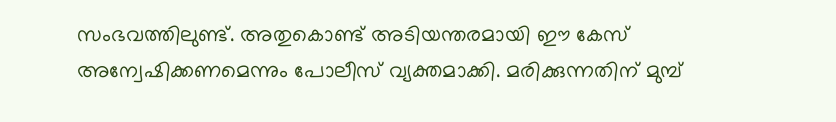സംഭവത്തിലുണ്ട്. അതുകൊണ്ട് അടിയന്തരമായി ഈ കേസ് അന്വേഷിക്കണമെന്നും പോലീസ് വ്യക്തമാക്കി. മരിക്കുന്നതിന് മുമ്പ്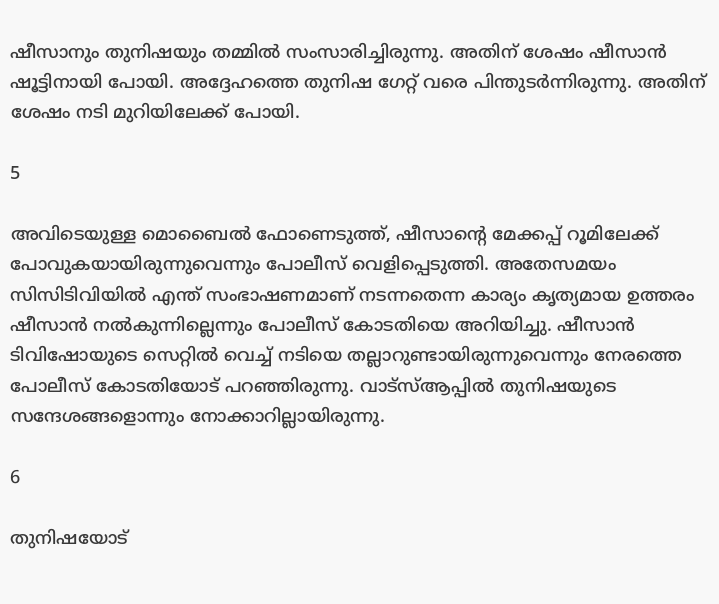ഷീസാനും തുനിഷയും തമ്മില്‍ സംസാരിച്ചിരുന്നു. അതിന് ശേഷം ഷീസാന്‍ ഷൂട്ടിനായി പോയി. അദ്ദേഹത്തെ തുനിഷ ഗേറ്റ് വരെ പിന്തുടര്‍ന്നിരുന്നു. അതിന് ശേഷം നടി മുറിയിലേക്ക് പോയി.

5

അവിടെയുള്ള മൊബൈല്‍ ഫോണെടുത്ത്, ഷീസാന്റെ മേക്കപ്പ് റൂമിലേക്ക് പോവുകയായിരുന്നുവെന്നും പോലീസ് വെളിപ്പെടുത്തി. അതേസമയം സിസിടിവിയില്‍ എന്ത് സംഭാഷണമാണ് നടന്നതെന്ന കാര്യം കൃത്യമായ ഉത്തരം ഷീസാന്‍ നല്‍കുന്നില്ലെന്നും പോലീസ് കോടതിയെ അറിയിച്ചു. ഷീസാന്‍ ടിവിഷോയുടെ സെറ്റില്‍ വെച്ച് നടിയെ തല്ലാറുണ്ടായിരുന്നുവെന്നും നേരത്തെ പോലീസ് കോടതിയോട് പറഞ്ഞിരുന്നു. വാട്‌സ്ആപ്പില്‍ തുനിഷയുടെ സന്ദേശങ്ങളൊന്നും നോക്കാറില്ലായിരുന്നു.

6

തുനിഷയോട്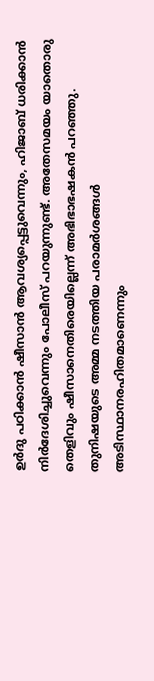ഉര്‍ദു പഠിക്കാന്‍ ഷീസാന്‍ ആവശ്യപ്പെട്ടുവെന്നും, ഹിജാബ് ധരിക്കാന്‍ നിര്‍ദേശിച്ചുവെന്നും പോലീസ് പറയുന്നുണ്ട്. അതേസമയം യാതൊരു തെളിവും ഷീസാനെതിരെയില്ലെന്ന് അഭിഭാഭഷകന്‍ പറഞ്ഞു. തുനിഷയുടെ അമ്മ നടത്തിയ പരാമര്‍ശങ്ങള്‍ അടിസ്ഥാനരഹിതമാണെന്നും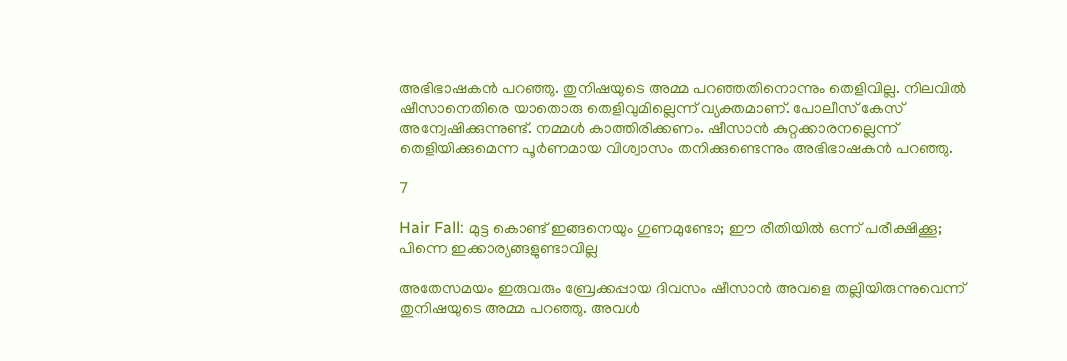അഭിഭാഷകന്‍ പറഞ്ഞു. തുനിഷയുടെ അമ്മ പറഞ്ഞതിനൊന്നും തെളിവില്ല. നിലവില്‍ ഷീസാനെതിരെ യാതൊരു തെളിവുമില്ലെന്ന് വ്യക്തമാണ്. പോലീസ് കേസ് അന്വേഷിക്കുന്നുണ്ട്. നമ്മള്‍ കാത്തിരിക്കണം. ഷീസാന്‍ കുറ്റക്കാരനല്ലെന്ന് തെളിയിക്കുമെന്ന പൂര്‍ണമായ വിശ്വാസം തനിക്കുണ്ടെന്നും അഭിഭാഷകന്‍ പറഞ്ഞു.

7

Hair Fall: മുട്ട കൊണ്ട് ഇങ്ങനെയും ഗുണമുണ്ടോ; ഈ രീതിയില്‍ ഒന്ന് പരീക്ഷിക്കൂ; പിന്നെ ഇക്കാര്യങ്ങളുണ്ടാവില്ല

അതേസമയം ഇരുവരും ബ്രേക്കപ്പായ ദിവസം ഷീസാന്‍ അവളെ തല്ലിയിരുന്നുവെന്ന് തുനിഷയുടെ അമ്മ പറഞ്ഞു. അവള്‍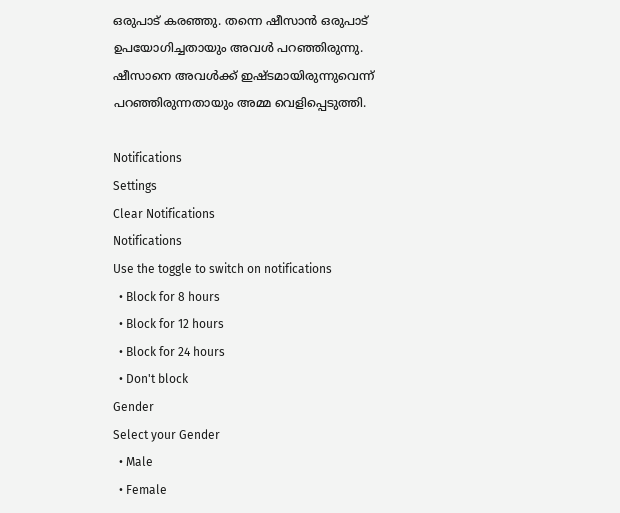ഒരുപാട് കരഞ്ഞു. തന്നെ ഷീസാന്‍ ഒരുപാട് ഉപയോഗിച്ചതായും അവള്‍ പറഞ്ഞിരുന്നു. ഷീസാനെ അവള്‍ക്ക് ഇഷ്ടമായിരുന്നുവെന്ന് പറഞ്ഞിരുന്നതായും അമ്മ വെളിപ്പെടുത്തി.

Notifications
Settings
Clear Notifications
Notifications
Use the toggle to switch on notifications
  • Block for 8 hours
  • Block for 12 hours
  • Block for 24 hours
  • Don't block
Gender
Select your Gender
  • Male
  • Female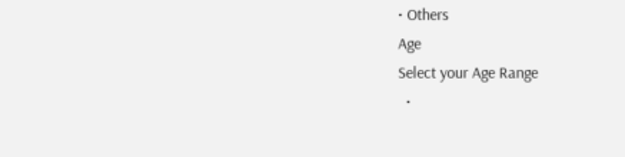• Others
Age
Select your Age Range
  •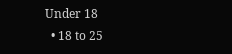Under 18
  • 18 to 25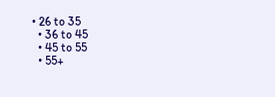• 26 to 35
  • 36 to 45
  • 45 to 55
  • 55+